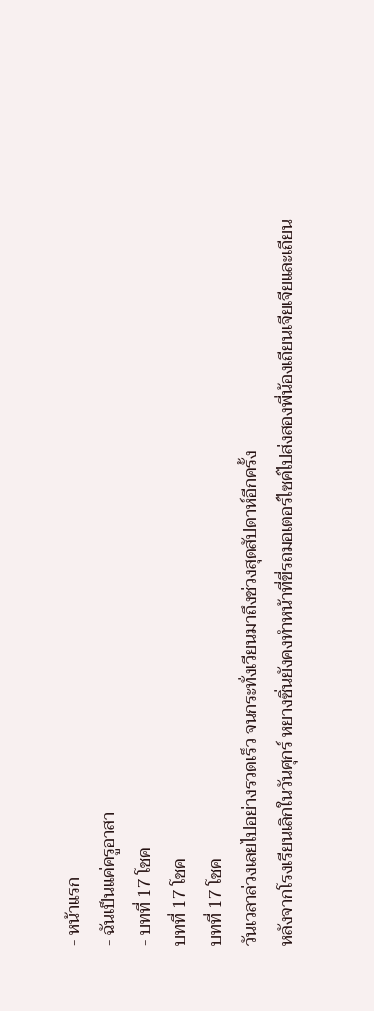- หน้าแรก
- ฉันเป็นแค่ครูอาสา
- บทที่ 17 โชค
บทที่ 17 โชค
บทที่ 17 โชค
วันเวลาล่วงเลยไปอย่างรวดเร็ว จนกระทั่งเวียนมาถึงช่วงสุดสัปดาห์อีกครั้ง
หลังจากโรงเรียนเลิกในวันศุกร์ หยางซิ่นยังคงทำหน้าที่ขี่รถมอเตอร์ไซค์ไปส่งสองพี่น้องเถียนเจียเจียและเถียน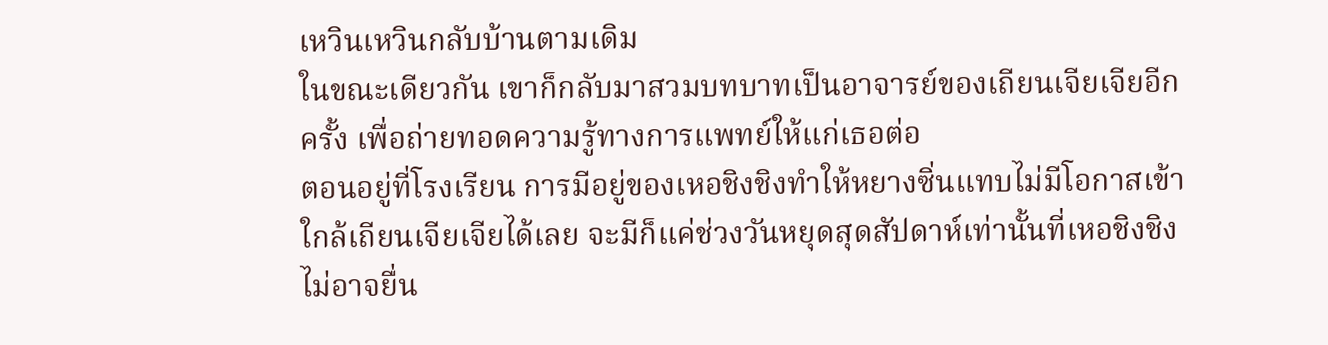เหวินเหวินกลับบ้านตามเดิม
ในขณะเดียวกัน เขาก็กลับมาสวมบทบาทเป็นอาจารย์ของเถียนเจียเจียอีกครั้ง เพื่อถ่ายทอดความรู้ทางการแพทย์ให้แก่เธอต่อ
ตอนอยู่ที่โรงเรียน การมีอยู่ของเหอชิงชิงทำให้หยางซิ่นแทบไม่มีโอกาสเข้าใกล้เถียนเจียเจียได้เลย จะมีก็แค่ช่วงวันหยุดสุดสัปดาห์เท่านั้นที่เหอชิงชิงไม่อาจยื่น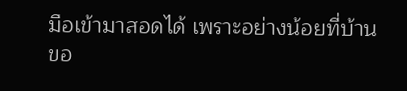มือเข้ามาสอดได้ เพราะอย่างน้อยที่บ้านขอ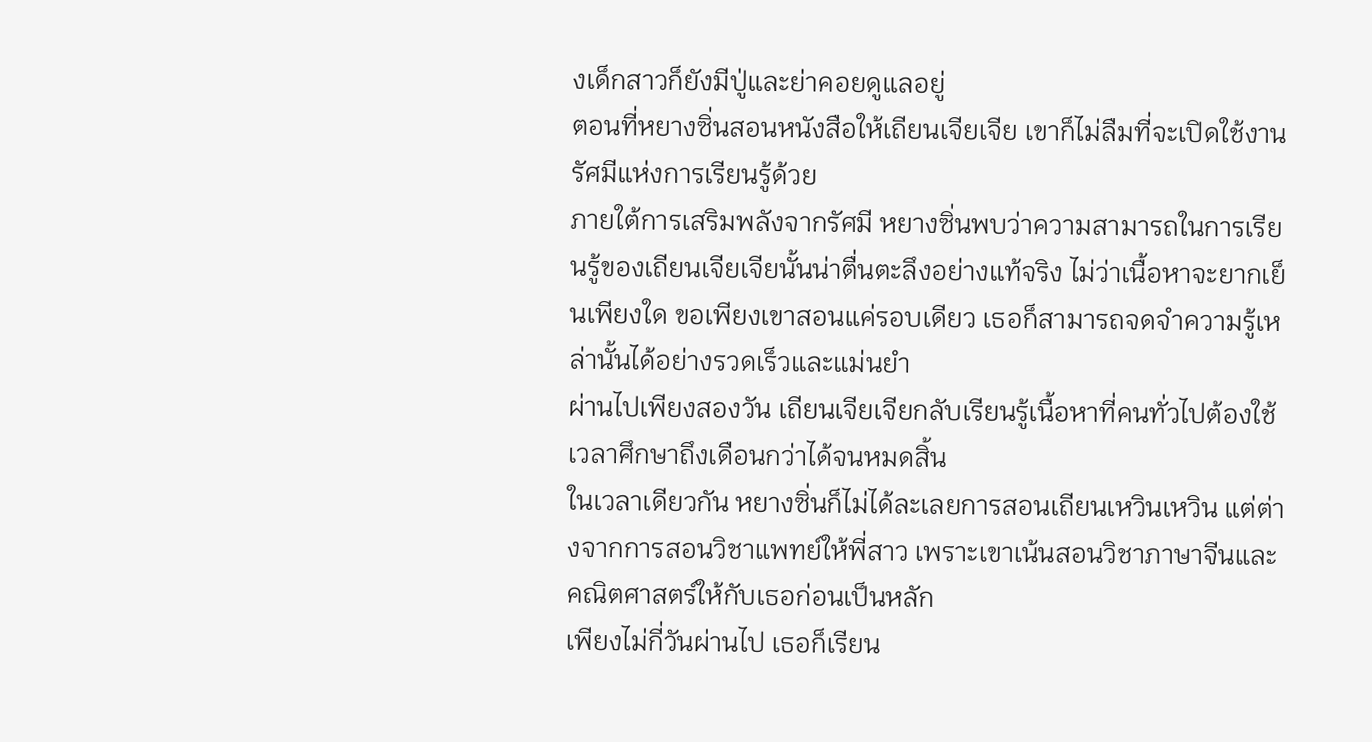งเด็กสาวก็ยังมีปู่และย่าคอยดูแลอยู่
ตอนที่หยางซิ่นสอนหนังสือให้เถียนเจียเจีย เขาก็ไม่ลืมที่จะเปิดใช้งานรัศมีแห่งการเรียนรู้ด้วย
ภายใต้การเสริมพลังจากรัศมี หยางซิ่นพบว่าความสามารถในการเรียนรู้ของเถียนเจียเจียนั้นน่าตื่นตะลึงอย่างแท้จริง ไม่ว่าเนื้อหาจะยากเย็นเพียงใด ขอเพียงเขาสอนแค่รอบเดียว เธอก็สามารถจดจำความรู้เหล่านั้นได้อย่างรวดเร็วและแม่นยำ
ผ่านไปเพียงสองวัน เถียนเจียเจียกลับเรียนรู้เนื้อหาที่คนทั่วไปต้องใช้เวลาศึกษาถึงเดือนกว่าได้จนหมดสิ้น
ในเวลาเดียวกัน หยางซิ่นก็ไม่ได้ละเลยการสอนเถียนเหวินเหวิน แต่ต่างจากการสอนวิชาแพทย์ให้พี่สาว เพราะเขาเน้นสอนวิชาภาษาจีนและคณิตศาสตร์ให้กับเธอก่อนเป็นหลัก
เพียงไม่กี่วันผ่านไป เธอก็เรียน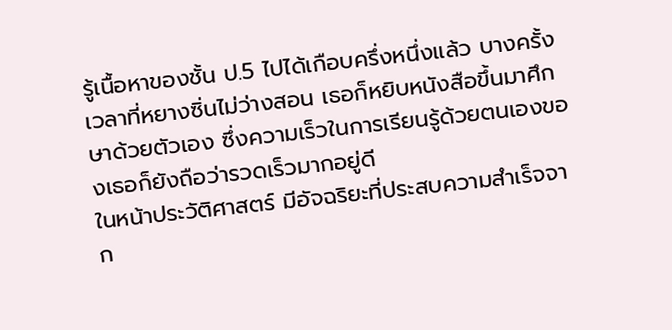รู้เนื้อหาของชั้น ป.5 ไปได้เกือบครึ่งหนึ่งแล้ว บางครั้งเวลาที่หยางซิ่นไม่ว่างสอน เธอก็หยิบหนังสือขึ้นมาศึกษาด้วยตัวเอง ซึ่งความเร็วในการเรียนรู้ด้วยตนเองของเธอก็ยังถือว่ารวดเร็วมากอยู่ดี
ในหน้าประวัติศาสตร์ มีอัจฉริยะที่ประสบความสำเร็จจาก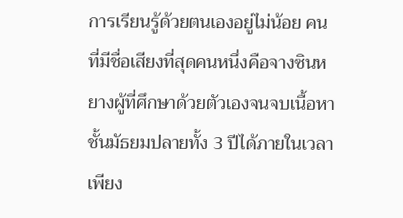การเรียนรู้ด้วยตนเองอยู่ไม่น้อย คนที่มีชื่อเสียงที่สุดคนหนึ่งคือจางซินหยางผู้ที่ศึกษาด้วยตัวเองจนจบเนื้อหาชั้นมัธยมปลายทั้ง 3 ปีได้ภายในเวลาเพียง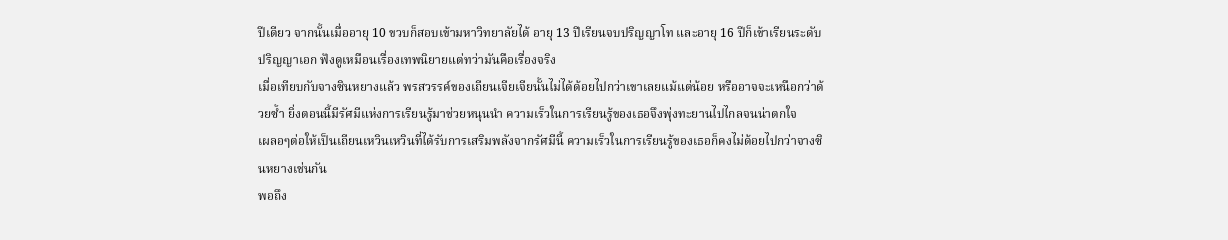ปีเดียว จากนั้นเมื่ออายุ 10 ขวบก็สอบเข้ามหาวิทยาลัยได้ อายุ 13 ปีเรียนจบปริญญาโท และอายุ 16 ปีก็เข้าเรียนระดับปริญญาเอก ฟังดูเหมือนเรื่องเทพนิยายแต่ทว่ามันคือเรื่องจริง
เมื่อเทียบกับจางซินหยางแล้ว พรสวรรค์ของเถียนเจียเจียนั้นไม่ได้ด้อยไปกว่าเขาเลยแม้แต่น้อย หรืออาจจะเหนือกว่าด้วยซ้ำ ยิ่งตอนนี้มีรัศมีแห่งการเรียนรู้มาช่วยหนุนนำ ความเร็วในการเรียนรู้ของเธอจึงพุ่งทะยานไปไกลจนน่าตกใจ
เผลอๆต่อให้เป็นเถียนเหวินเหวินที่ได้รับการเสริมพลังจากรัศมีนี้ ความเร็วในการเรียนรู้ของเธอก็คงไม่ด้อยไปกว่าจางซินหยางเช่นกัน
พอถึง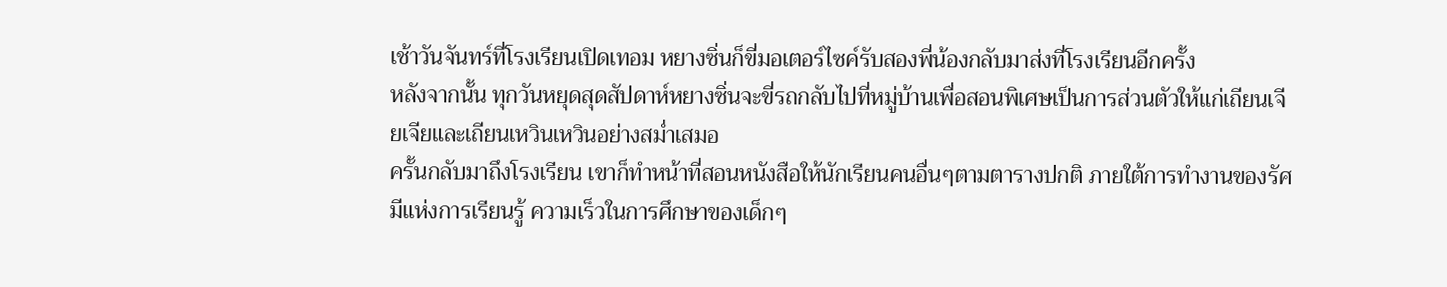เช้าวันจันทร์ที่โรงเรียนเปิดเทอม หยางซิ่นก็ขี่มอเตอร์ไซค์รับสองพี่น้องกลับมาส่งที่โรงเรียนอีกครั้ง
หลังจากนั้น ทุกวันหยุดสุดสัปดาห์หยางซิ่นจะขี่รถกลับไปที่หมู่บ้านเพื่อสอนพิเศษเป็นการส่วนตัวให้แก่เถียนเจียเจียและเถียนเหวินเหวินอย่างสม่ำเสมอ
ครั้นกลับมาถึงโรงเรียน เขาก็ทำหน้าที่สอนหนังสือให้นักเรียนคนอื่นๆตามตารางปกติ ภายใต้การทำงานของรัศมีแห่งการเรียนรู้ ความเร็วในการศึกษาของเด็กๆ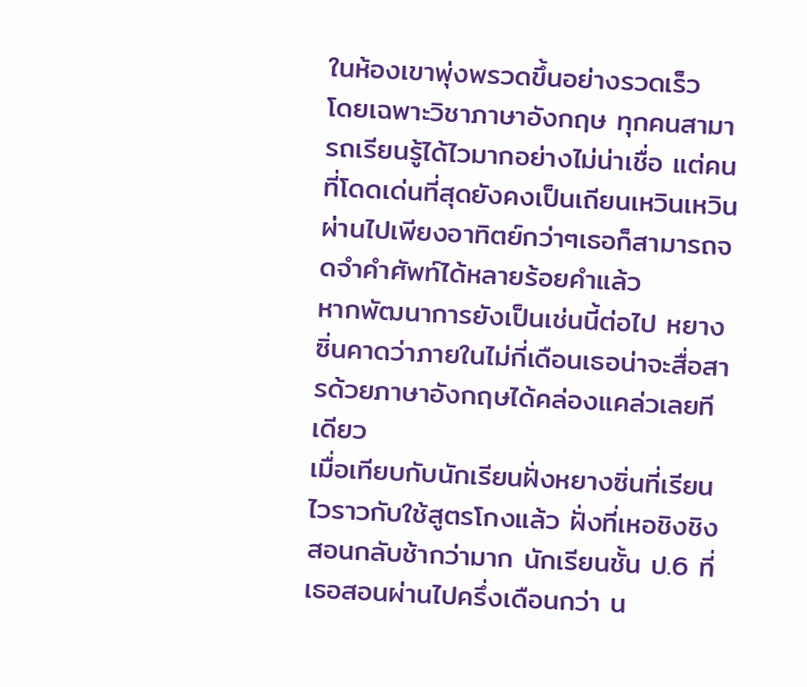ในห้องเขาพุ่งพรวดขึ้นอย่างรวดเร็ว
โดยเฉพาะวิชาภาษาอังกฤษ ทุกคนสามารถเรียนรู้ได้ไวมากอย่างไม่น่าเชื่อ แต่คนที่โดดเด่นที่สุดยังคงเป็นเถียนเหวินเหวิน ผ่านไปเพียงอาทิตย์กว่าๆเธอก็สามารถจดจำคำศัพท์ได้หลายร้อยคำแล้ว
หากพัฒนาการยังเป็นเช่นนี้ต่อไป หยางซิ่นคาดว่าภายในไม่กี่เดือนเธอน่าจะสื่อสารด้วยภาษาอังกฤษได้คล่องแคล่วเลยทีเดียว
เมื่อเทียบกับนักเรียนฝั่งหยางซิ่นที่เรียนไวราวกับใช้สูตรโกงแล้ว ฝั่งที่เหอชิงชิงสอนกลับช้ากว่ามาก นักเรียนชั้น ป.6 ที่เธอสอนผ่านไปครึ่งเดือนกว่า น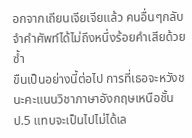อกจากเถียนเจียเจียแล้ว คนอื่นๆกลับจำคำศัพท์ได้ไม่ถึงหนึ่งร้อยคำเสียด้วยซ้ำ
ขืนเป็นอย่างนี้ต่อไป การที่เธอจะหวังชนะคะแนนวิชาภาษาอังกฤษเหนือชั้น ป.5 แทบจะเป็นไปไม่ได้เล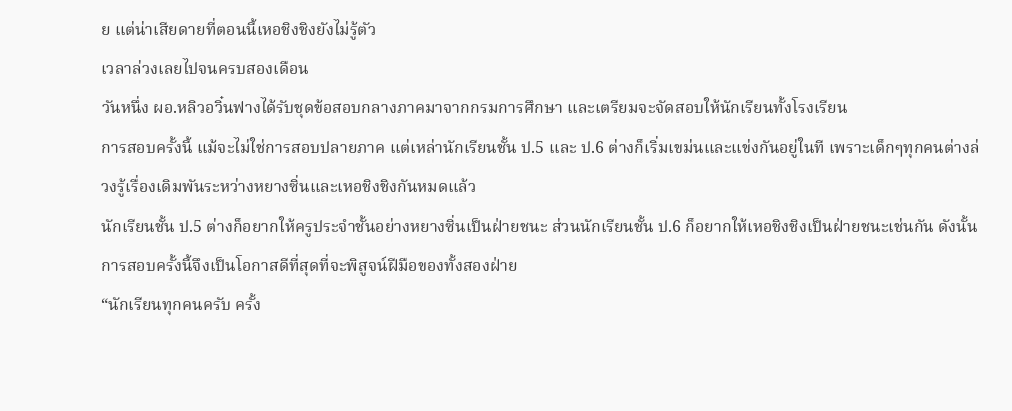ย แต่น่าเสียดายที่ตอนนี้เหอชิงชิงยังไม่รู้ตัว
เวลาล่วงเลยไปจนครบสองเดือน
วันหนึ่ง ผอ.หลิวอวิ๋นฟางได้รับชุดข้อสอบกลางภาคมาจากกรมการศึกษา และเตรียมจะจัดสอบให้นักเรียนทั้งโรงเรียน
การสอบครั้งนี้ แม้จะไม่ใช่การสอบปลายภาค แต่เหล่านักเรียนชั้น ป.5 และ ป.6 ต่างก็เริ่มเขม่นและแข่งกันอยู่ในที เพราะเด็กๆทุกคนต่างล่วงรู้เรื่องเดิมพันระหว่างหยางซิ่นและเหอชิงชิงกันหมดแล้ว
นักเรียนชั้น ป.5 ต่างก็อยากให้ครูประจำชั้นอย่างหยางซิ่นเป็นฝ่ายชนะ ส่วนนักเรียนชั้น ป.6 ก็อยากให้เหอชิงชิงเป็นฝ่ายชนะเช่นกัน ดังนั้นการสอบครั้งนี้จึงเป็นโอกาสดีที่สุดที่จะพิสูจน์ฝีมือของทั้งสองฝ่าย
“นักเรียนทุกคนครับ ครั้ง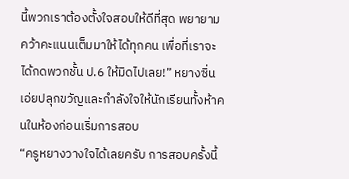นี้พวกเราต้องตั้งใจสอบให้ดีที่สุด พยายามคว้าคะแนนเต็มมาให้ได้ทุกคน เพื่อที่เราจะได้กดพวกชั้น ป.6 ให้มิดไปเลย!” หยางซิ่นเอ่ยปลุกขวัญและกำลังใจให้นักเรียนทั้งห้าคนในห้องก่อนเริ่มการสอบ
“ครูหยางวางใจได้เลยครับ การสอบครั้งนี้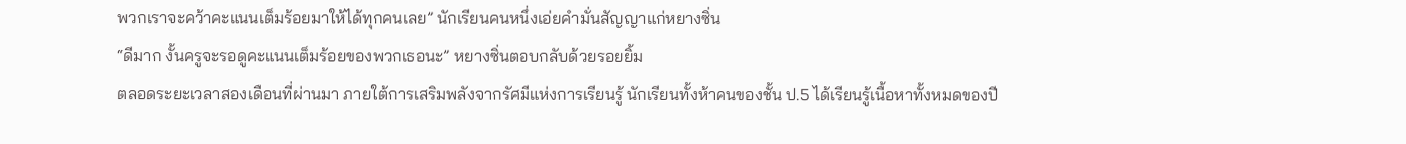พวกเราจะคว้าคะแนนเต็มร้อยมาให้ได้ทุกคนเลย” นักเรียนคนหนึ่งเอ่ยคำมั่นสัญญาแก่หยางซิ่น
“ดีมาก งั้นครูจะรอดูคะแนนเต็มร้อยของพวกเธอนะ” หยางซิ่นตอบกลับด้วยรอยยิ้ม
ตลอดระยะเวลาสองเดือนที่ผ่านมา ภายใต้การเสริมพลังจากรัศมีแห่งการเรียนรู้ นักเรียนทั้งห้าคนของชั้น ป.5 ได้เรียนรู้เนื้อหาทั้งหมดของปี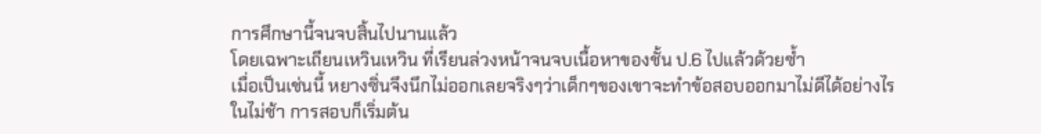การศึกษานี้จนจบสิ้นไปนานแล้ว
โดยเฉพาะเถียนเหวินเหวิน ที่เรียนล่วงหน้าจนจบเนื้อหาของชั้น ป.6 ไปแล้วด้วยซ้ำ
เมื่อเป็นเช่นนี้ หยางซิ่นจึงนึกไม่ออกเลยจริงๆว่าเด็กๆของเขาจะทำข้อสอบออกมาไม่ดีได้อย่างไร
ในไม่ช้า การสอบก็เริ่มต้น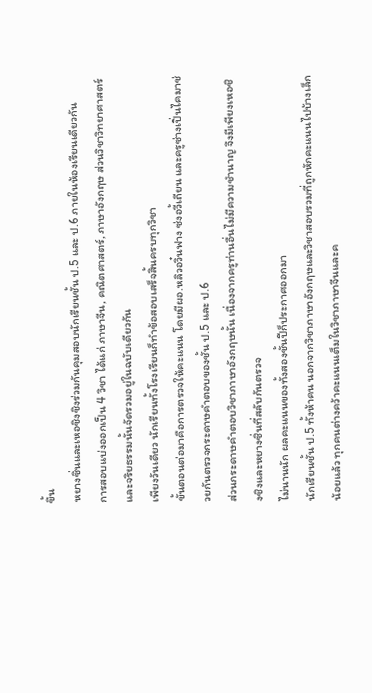ขึ้น
หยางซิ่นและเหอชิงชิงร่วมกันคุมสอบนักเรียนชั้น ป.5 และ ป.6 ภายในห้องเรียนเดียวกัน
การสอบแบ่งออกเป็น 4 วิชา ได้แก่ ภาษาจีน, คณิตศาสตร์, ภาษาอังกฤษ ส่วนวิชาวิทยาศาสตร์และจริยธรรมนั้นจัดรวมอยู่ในฉบับเดียวกัน
เพียงวันเดียว นักเรียนทั้งโรงเรียนก็ทำข้อสอบเสร็จสิ้นครบทุกวิชา
ขั้นตอนต่อมาคือการตรวจให้คะแนน โดยมีผอ.หลิวอวิ๋นฟาง ซ่งอวี้เถียน และครูซ่างเปิ่นไคมาช่วยกันตรวจกระดาษคำตอบของชั้น ป.5 และ ป.6
ส่วนกระดาษคำตอบวิชาภาษาอังกฤษนั้น เนื่องจากครูท่านอื่นไม่มีความชำนาญ จึงมีเพียงเหอชิงชิงและหยางซิ่นที่สลับกันตรวจ
ไม่นานนัก ผลคะแนนของทั้งสองชั้นปีก็ประกาศออกมา
นักเรียนชั้น ป.5 ทั้งห้าคน นอกจากวิชาภาษาอังกฤษและวิชาสอบรวมที่ถูกหักคะแนนไปบ้างเล็กน้อยแล้ว ทุกคนต่างคว้าคะแนนเต็มในวิชาภาษาจีนและค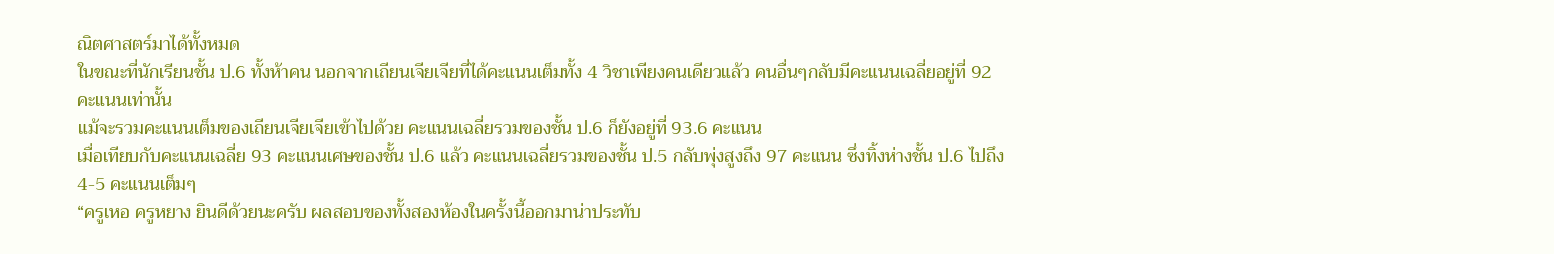ณิตศาสตร์มาได้ทั้งหมด
ในขณะที่นักเรียนชั้น ป.6 ทั้งห้าคน นอกจากเถียนเจียเจียที่ได้คะแนนเต็มทั้ง 4 วิชาเพียงคนเดียวแล้ว คนอื่นๆกลับมีคะแนนเฉลี่ยอยู่ที่ 92 คะแนนเท่านั้น
แม้จะรวมคะแนนเต็มของเถียนเจียเจียเข้าไปด้วย คะแนนเฉลี่ยรวมของชั้น ป.6 ก็ยังอยู่ที่ 93.6 คะแนน
เมื่อเทียบกับคะแนนเฉลี่ย 93 คะแนนเศษของชั้น ป.6 แล้ว คะแนนเฉลี่ยรวมของชั้น ป.5 กลับพุ่งสูงถึง 97 คะแนน ซึ่งทิ้งห่างชั้น ป.6 ไปถึง 4-5 คะแนนเต็มๆ
“ครูเหอ ครูหยาง ยินดีด้วยนะครับ ผลสอบของทั้งสองห้องในครั้งนี้ออกมาน่าประทับ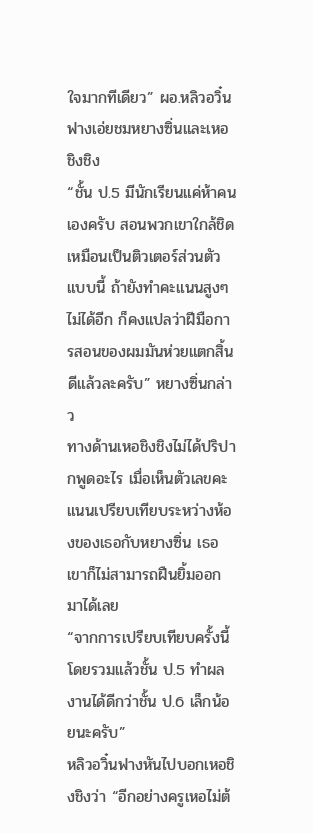ใจมากทีเดียว” ผอ.หลิวอวิ๋นฟางเอ่ยชมหยางซิ่นและเหอชิงชิง
“ชั้น ป.5 มีนักเรียนแค่ห้าคนเองครับ สอนพวกเขาใกล้ชิดเหมือนเป็นติวเตอร์ส่วนตัวแบบนี้ ถ้ายังทำคะแนนสูงๆไม่ได้อีก ก็คงแปลว่าฝีมือการสอนของผมมันห่วยแตกสิ้นดีแล้วละครับ” หยางซิ่นกล่าว
ทางด้านเหอชิงชิงไม่ได้ปริปากพูดอะไร เมื่อเห็นตัวเลขคะแนนเปรียบเทียบระหว่างห้องของเธอกับหยางซิ่น เธอเขาก็ไม่สามารถฝืนยิ้มออกมาได้เลย
“จากการเปรียบเทียบครั้งนี้ โดยรวมแล้วชั้น ป.5 ทำผลงานได้ดีกว่าชั้น ป.6 เล็กน้อยนะครับ”
หลิวอวิ๋นฟางหันไปบอกเหอชิงชิงว่า “อีกอย่างครูเหอไม่ต้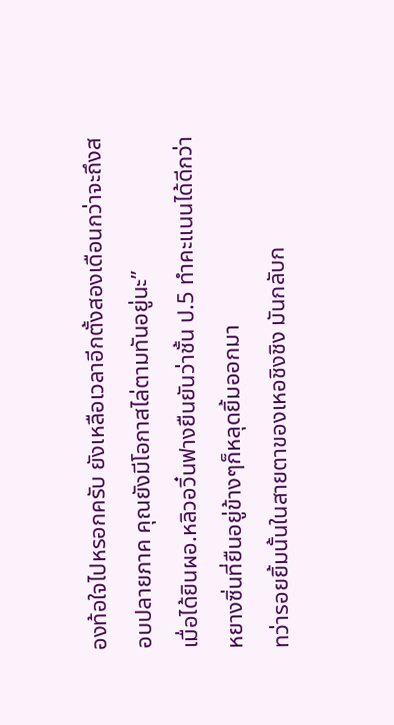องท้อใจไปหรอกครับ ยังเหลือเวลาอีกตั้งสองเดือนกว่าจะถึงสอบปลายภาค คุณยังมีโอกาสไล่ตามทันอยู่นะ”
เมื่อได้ยินผอ.หลิวอวิ๋นฟางยืนยันว่าชั้น ป.5 ทำคะแนนได้ดีกว่า หยางซิ่นที่ยืนอยู่ข้างๆก็หลุดยิ้มออกมา
ทว่ารอยยิ้มนั้นในสายตาของเหอชิงชิง มันกลับก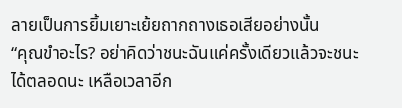ลายเป็นการยิ้มเยาะเย้ยถากถางเธอเสียอย่างนั้น
“คุณขำอะไร? อย่าคิดว่าชนะฉันแค่ครั้งเดียวแล้วจะชนะได้ตลอดนะ เหลือเวลาอีก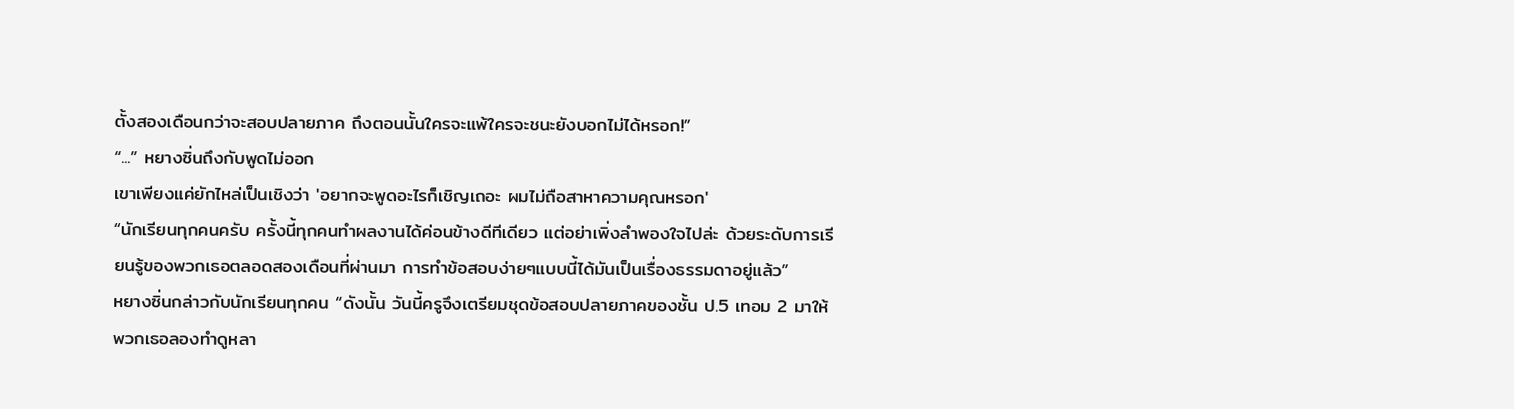ตั้งสองเดือนกว่าจะสอบปลายภาค ถึงตอนนั้นใครจะแพ้ใครจะชนะยังบอกไม่ได้หรอก!”
“...” หยางซิ่นถึงกับพูดไม่ออก
เขาเพียงแค่ยักไหล่เป็นเชิงว่า 'อยากจะพูดอะไรก็เชิญเถอะ ผมไม่ถือสาหาความคุณหรอก'
“นักเรียนทุกคนครับ ครั้งนี้ทุกคนทำผลงานได้ค่อนข้างดีทีเดียว แต่อย่าเพิ่งลำพองใจไปล่ะ ด้วยระดับการเรียนรู้ของพวกเธอตลอดสองเดือนที่ผ่านมา การทำข้อสอบง่ายๆแบบนี้ได้มันเป็นเรื่องธรรมดาอยู่แล้ว”
หยางซิ่นกล่าวกับนักเรียนทุกคน “ดังนั้น วันนี้ครูจึงเตรียมชุดข้อสอบปลายภาคของชั้น ป.5 เทอม 2 มาให้พวกเธอลองทำดูหลา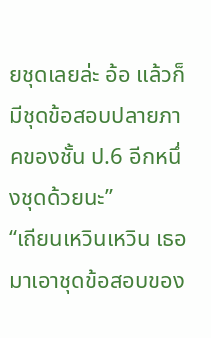ยชุดเลยล่ะ อ้อ แล้วก็มีชุดข้อสอบปลายภาคของชั้น ป.6 อีกหนึ่งชุดด้วยนะ”
“เถียนเหวินเหวิน เธอมาเอาชุดข้อสอบของ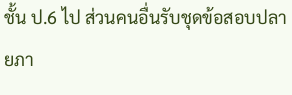ชั้น ป.6 ไป ส่วนคนอื่นรับชุดข้อสอบปลายภา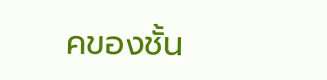คของชั้น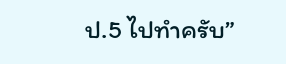ป.5 ไปทำครับ”